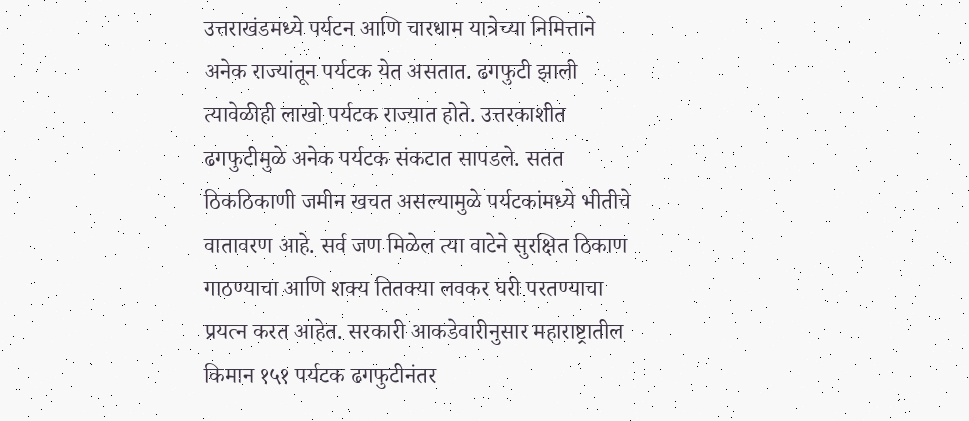उत्तराखंडमध्ये पर्यटन आणि चारधाम यात्रेच्या निमित्ताने अनेक राज्यांतून पर्यटक येत असतात. ढगफुटी झाली त्यावेळीही लाखो पर्यटक राज्यात होते. उत्तरकाशीत ढगफुटीमुळे अनेक पर्यटक संकटात सापडले. सतत ठिकठिकाणी जमीन खचत असल्यामुळे पर्यटकांमध्ये भीतीचे वातावरण आहे. सर्व जण मिळेल त्या वाटेने सुरक्षित ठिकाण गाठण्याचा आणि शक्य तितक्या लवकर घरी परतण्याचा प्रयत्न करत आहेत. सरकारी आकडेवारीनुसार महाराष्ट्रातील किमान १५१ पर्यटक ढगफुटीनंतर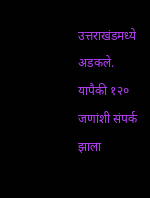उत्तराखंडमध्ये अडकले. यापैकी १२० जणांशी संपर्क झाला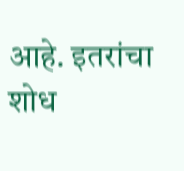आहे. इतरांचा शोध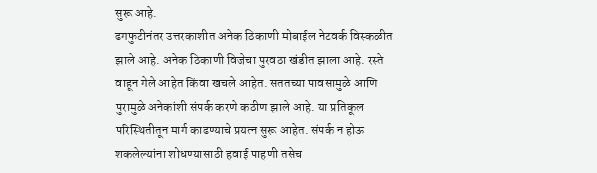सुरू आहे.
ढगफुटीनंतर उत्तरकाशीत अनेक ठिकाणी मोबाईल नेटवर्क विस्कळीत झाले आहे. अनेक ठिकाणी विजेचा पुरवठा खंडीत झाला आहे. रस्ते वाहून गेले आहेत किंवा खचले आहेत. सततच्या पावसामुळे आणि पुरामुळे अनेकांशी संपर्क करणे कठीण झाले आहे. या प्रतिकूल परिस्थितीतून मार्ग काढण्याचे प्रयत्न सुरू आहेत. संपर्क न होऊ शकलेल्यांना शोधण्यासाठी हवाई पाहणी तसेच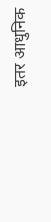इतर आधुनिक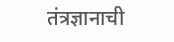तंत्रज्ञानाची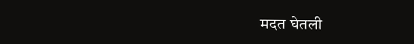मदत घेतली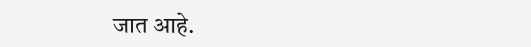जात आहे.